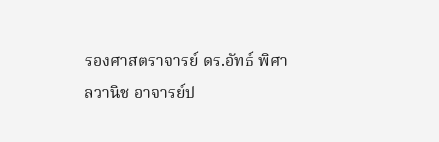รองศาสตราจารย์ ดร.อัทธ์ พิศาลวานิช อาจารย์ป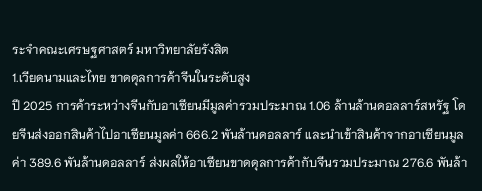ระจำคณะเศรษฐศาสตร์ มหาวิทยาลัยรังสิต
1.เวียดนามและไทย ขาดดุลการค้าจีนในระดับสูง
ปี 2025 การค้าระหว่างจีนกับอาเซียนมีมูลค่ารวมประมาณ 1.06 ล้านล้านดอลลาร์สหรัฐ โดยจีนส่งออกสินค้าไปอาเซียนมูลค่า 666.2 พันล้านดอลลาร์ และนำเข้าสินค้าจากอาเซียนมูลค่า 389.6 พันล้านดอลลาร์ ส่งผลให้อาเซียนขาดดุลการค้ากับจีนรวมประมาณ 276.6 พันล้า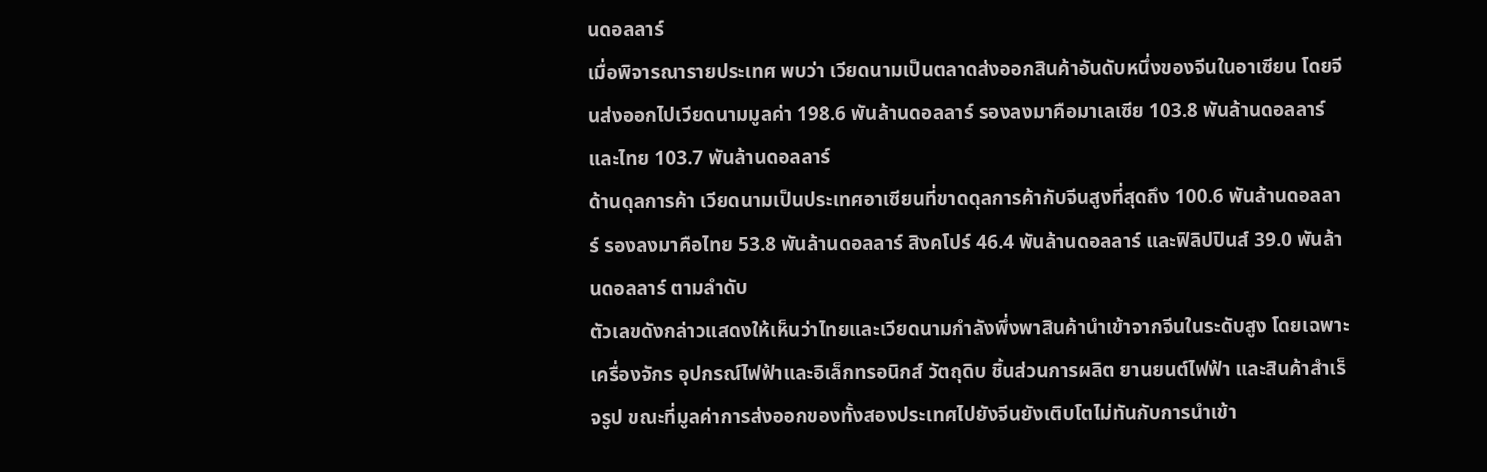นดอลลาร์
เมื่อพิจารณารายประเทศ พบว่า เวียดนามเป็นตลาดส่งออกสินค้าอันดับหนึ่งของจีนในอาเซียน โดยจีนส่งออกไปเวียดนามมูลค่า 198.6 พันล้านดอลลาร์ รองลงมาคือมาเลเซีย 103.8 พันล้านดอลลาร์ และไทย 103.7 พันล้านดอลลาร์
ด้านดุลการค้า เวียดนามเป็นประเทศอาเซียนที่ขาดดุลการค้ากับจีนสูงที่สุดถึง 100.6 พันล้านดอลลาร์ รองลงมาคือไทย 53.8 พันล้านดอลลาร์ สิงคโปร์ 46.4 พันล้านดอลลาร์ และฟิลิปปินส์ 39.0 พันล้านดอลลาร์ ตามลำดับ
ตัวเลขดังกล่าวแสดงให้เห็นว่าไทยและเวียดนามกำลังพึ่งพาสินค้านำเข้าจากจีนในระดับสูง โดยเฉพาะเครื่องจักร อุปกรณ์ไฟฟ้าและอิเล็กทรอนิกส์ วัตถุดิบ ชิ้นส่วนการผลิต ยานยนต์ไฟฟ้า และสินค้าสำเร็จรูป ขณะที่มูลค่าการส่งออกของทั้งสองประเทศไปยังจีนยังเติบโตไม่ทันกับการนำเข้า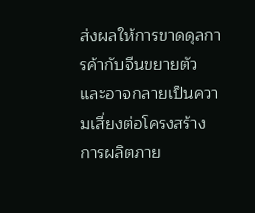ส่งผลให้การขาดดุลการค้ากับจีนขยายตัวและอาจกลายเป็นความเสี่ยงต่อโครงสร้างการผลิตภาย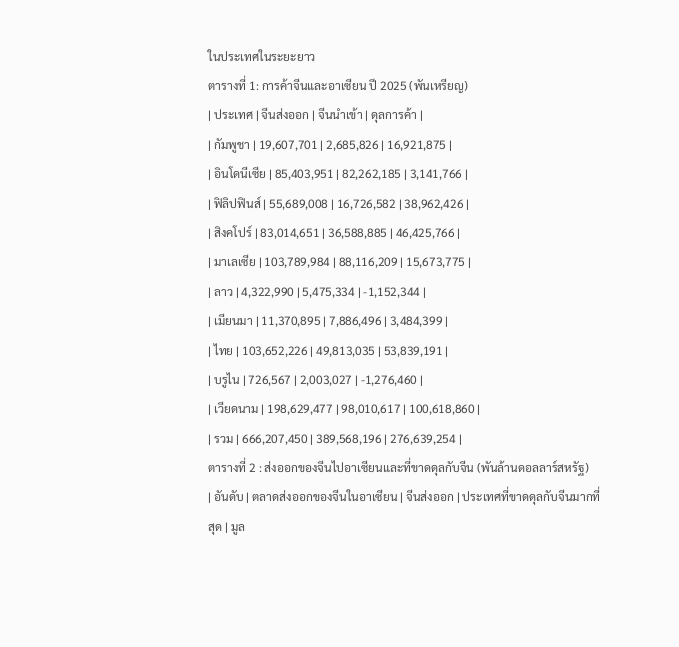ในประเทศในระยะยาว
ตารางที่ 1: การค้าจีนและอาเซียน ปี 2025 (พันเหรียญ)
| ประเทศ | จีนส่งออก | จีนนำเข้า | ดุลการค้า |
| กัมพูชา | 19,607,701 | 2,685,826 | 16,921,875 |
| อินโดนีเซีย | 85,403,951 | 82,262,185 | 3,141,766 |
| ฟิลิปฟินส์ | 55,689,008 | 16,726,582 | 38,962,426 |
| สิงคโปร์ | 83,014,651 | 36,588,885 | 46,425,766 |
| มาเลเซีย | 103,789,984 | 88,116,209 | 15,673,775 |
| ลาว | 4,322,990 | 5,475,334 | -1,152,344 |
| เมียนมา | 11,370,895 | 7,886,496 | 3,484,399 |
| ไทย | 103,652,226 | 49,813,035 | 53,839,191 |
| บรูไน | 726,567 | 2,003,027 | -1,276,460 |
| เวียดนาม | 198,629,477 | 98,010,617 | 100,618,860 |
| รวม | 666,207,450 | 389,568,196 | 276,639,254 |
ตารางที่ 2 : ส่งออกของจีนไปอาเซียนและที่ขาดดุลกับจีน (พันล้านดอลลาร์สหรัฐ)
| อันดับ | ตลาดส่งออกของจีนในอาเซียน | จีนส่งออก | ประเทศที่ขาดดุลกับจีนมากที่สุด | มูล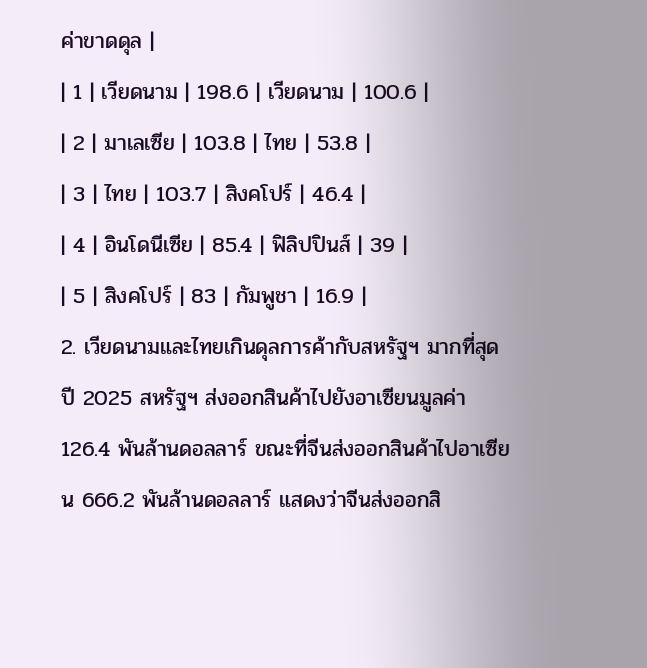ค่าขาดดุล |
| 1 | เวียดนาม | 198.6 | เวียดนาม | 100.6 |
| 2 | มาเลเซีย | 103.8 | ไทย | 53.8 |
| 3 | ไทย | 103.7 | สิงคโปร์ | 46.4 |
| 4 | อินโดนีเซีย | 85.4 | ฟิลิปปินส์ | 39 |
| 5 | สิงคโปร์ | 83 | กัมพูชา | 16.9 |
2. เวียดนามและไทยเกินดุลการค้ากับสหรัฐฯ มากที่สุด
ปี 2025 สหรัฐฯ ส่งออกสินค้าไปยังอาเซียนมูลค่า 126.4 พันล้านดอลลาร์ ขณะที่จีนส่งออกสินค้าไปอาเซียน 666.2 พันล้านดอลลาร์ แสดงว่าจีนส่งออกสิ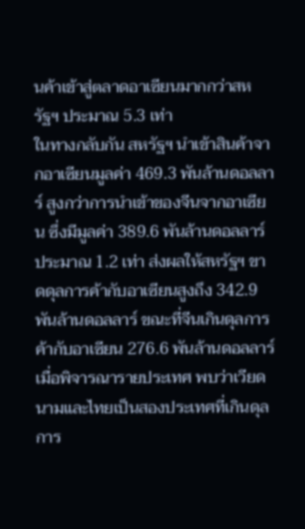นค้าเข้าสู่ตลาดอาเซียนมากกว่าสหรัฐฯ ประมาณ 5.3 เท่า
ในทางกลับกัน สหรัฐฯ นำเข้าสินค้าจากอาเซียนมูลค่า 469.3 พันล้านดอลลาร์ สูงกว่าการนำเข้าของจีนจากอาเซียน ซึ่งมีมูลค่า 389.6 พันล้านดอลลาร์ ประมาณ 1.2 เท่า ส่งผลให้สหรัฐฯ ขาดดุลการค้ากับอาเซียนสูงถึง 342.9 พันล้านดอลลาร์ ขณะที่จีนเกินดุลการค้ากับอาเซียน 276.6 พันล้านดอลลาร์
เมื่อพิจารณารายประเทศ พบว่าเวียดนามและไทยเป็นสองประเทศที่เกินดุลการ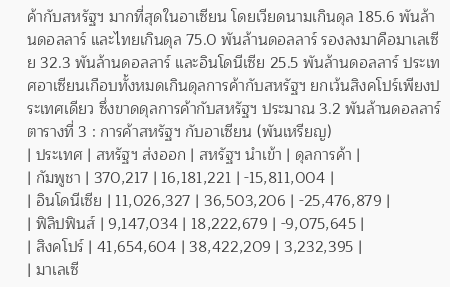ค้ากับสหรัฐฯ มากที่สุดในอาเซียน โดยเวียดนามเกินดุล 185.6 พันล้านดอลลาร์ และไทยเกินดุล 75.0 พันล้านดอลลาร์ รองลงมาคือมาเลเซีย 32.3 พันล้านดอลลาร์ และอินโดนีเซีย 25.5 พันล้านดอลลาร์ ประเทศอาเซียนเกือบทั้งหมดเกินดุลการค้ากับสหรัฐฯ ยกเว้นสิงคโปร์เพียงประเทศเดียว ซึ่งขาดดุลการค้ากับสหรัฐฯ ประมาณ 3.2 พันล้านดอลลาร์
ตารางที่ 3 : การค้าสหรัฐฯ กับอาเซียน (พันเหรียญ)
| ประเทศ | สหรัฐฯ ส่งออก | สหรัฐฯ นำเข้า | ดุลการค้า |
| กัมพูชา | 370,217 | 16,181,221 | -15,811,004 |
| อินโดนีเซีย | 11,026,327 | 36,503,206 | -25,476,879 |
| ฟิลิปฟินส์ | 9,147,034 | 18,222,679 | -9,075,645 |
| สิงคโปร์ | 41,654,604 | 38,422,209 | 3,232,395 |
| มาเลเซี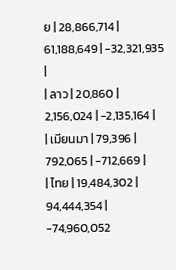ย | 28,866,714 | 61,188,649 | -32,321,935 |
| ลาว | 20,860 | 2,156,024 | -2,135,164 |
| เมียนมา | 79,396 | 792,065 | -712,669 |
| ไทย | 19,484,302 | 94,444,354 | -74,960,052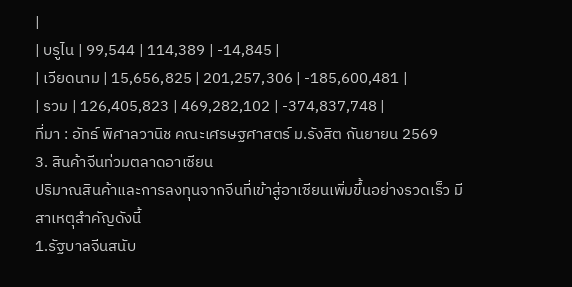|
| บรูไน | 99,544 | 114,389 | -14,845 |
| เวียดนาม | 15,656,825 | 201,257,306 | -185,600,481 |
| รวม | 126,405,823 | 469,282,102 | -374,837,748 |
ที่มา : อัทธ์ พิศาลวานิช คณะเศรษฐศาสตร์ ม.รังสิต กันยายน 2569
3. สินค้าจีนท่วมตลาดอาเซียน
ปริมาณสินค้าและการลงทุนจากจีนที่เข้าสู่อาเซียนเพิ่มขึ้นอย่างรวดเร็ว มีสาเหตุสำคัญดังนี้
1.รัฐบาลจีนสนับ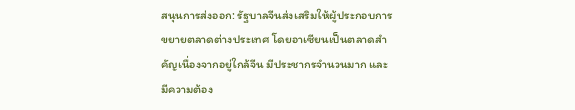สนุนการส่งออก: รัฐบาลจีนส่งเสริมให้ผู้ประกอบการขยายตลาดต่างประเทศ โดยอาเซียนเป็นตลาดสำคัญเนื่องจากอยู่ใกล้จีน มีประชากรจำนวนมาก และมีความต้อง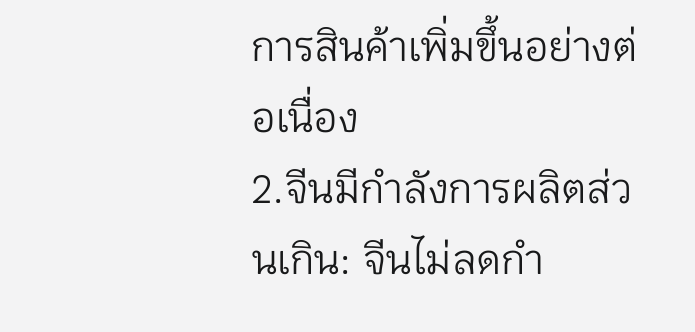การสินค้าเพิ่มขึ้นอย่างต่อเนื่อง
2.จีนมีกำลังการผลิตส่วนเกิน: จีนไม่ลดกำ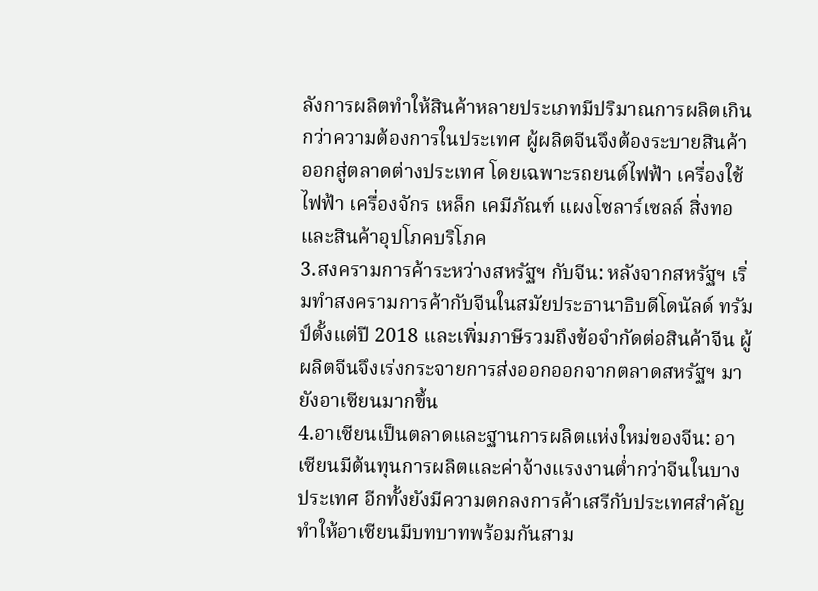ลังการผลิตทำให้สินค้าหลายประเภทมีปริมาณการผลิตเกินกว่าความต้องการในประเทศ ผู้ผลิตจีนจึงต้องระบายสินค้าออกสู่ตลาดต่างประเทศ โดยเฉพาะรถยนต์ไฟฟ้า เครื่องใช้ไฟฟ้า เครื่องจักร เหล็ก เคมีภัณฑ์ แผงโซลาร์เซลล์ สิ่งทอ และสินค้าอุปโภคบริโภค
3.สงครามการค้าระหว่างสหรัฐฯ กับจีน: หลังจากสหรัฐฯ เริ่มทำสงครามการค้ากับจีนในสมัยประธานาธิบดีโดนัลด์ ทรัมป์ตั้งแต่ปี 2018 และเพิ่มภาษีรวมถึงข้อจำกัดต่อสินค้าจีน ผู้ผลิตจีนจึงเร่งกระจายการส่งออกออกจากตลาดสหรัฐฯ มายังอาเซียนมากขึ้น
4.อาเซียนเป็นตลาดและฐานการผลิตแห่งใหม่ของจีน: อาเซียนมีต้นทุนการผลิตและค่าจ้างแรงงานต่ำกว่าจีนในบางประเทศ อีกทั้งยังมีความตกลงการค้าเสรีกับประเทศสำคัญ ทำให้อาเซียนมีบทบาทพร้อมกันสาม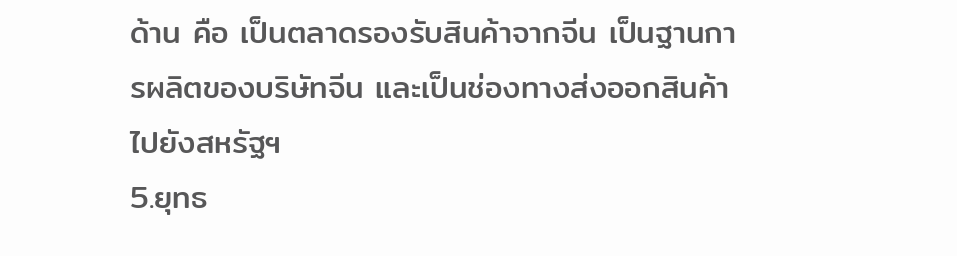ด้าน คือ เป็นตลาดรองรับสินค้าจากจีน เป็นฐานการผลิตของบริษัทจีน และเป็นช่องทางส่งออกสินค้าไปยังสหรัฐฯ
5.ยุทธ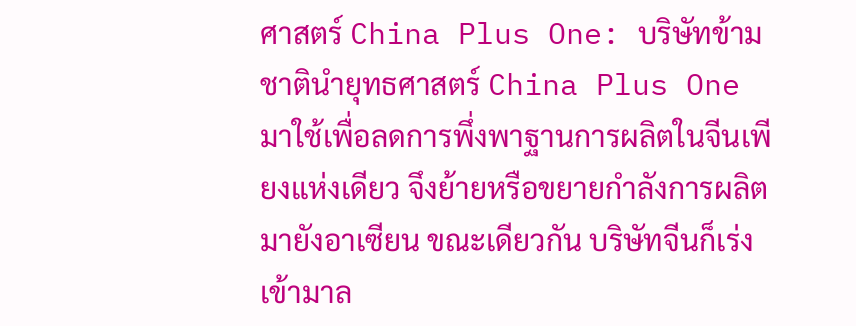ศาสตร์ China Plus One: บริษัทข้ามชาตินำยุทธศาสตร์ China Plus One มาใช้เพื่อลดการพึ่งพาฐานการผลิตในจีนเพียงแห่งเดียว จึงย้ายหรือขยายกำลังการผลิตมายังอาเซียน ขณะเดียวกัน บริษัทจีนก็เร่งเข้ามาล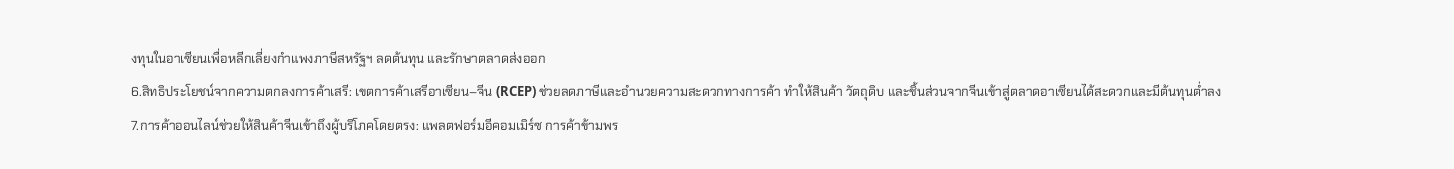งทุนในอาเซียนเพื่อหลีกเลี่ยงกำแพงภาษีสหรัฐฯ ลดต้นทุน และรักษาตลาดส่งออก
6.สิทธิประโยชน์จากความตกลงการค้าเสรี: เขตการค้าเสรีอาเซียน–จีน (RCEP) ช่วยลดภาษีและอำนวยความสะดวกทางการค้า ทำให้สินค้า วัตถุดิบ และชิ้นส่วนจากจีนเข้าสู่ตลาดอาเซียนได้สะดวกและมีต้นทุนต่ำลง
7.การค้าออนไลน์ช่วยให้สินค้าจีนเข้าถึงผู้บริโภคโดยตรง: แพลตฟอร์มอีคอมเมิร์ซ การค้าข้ามพร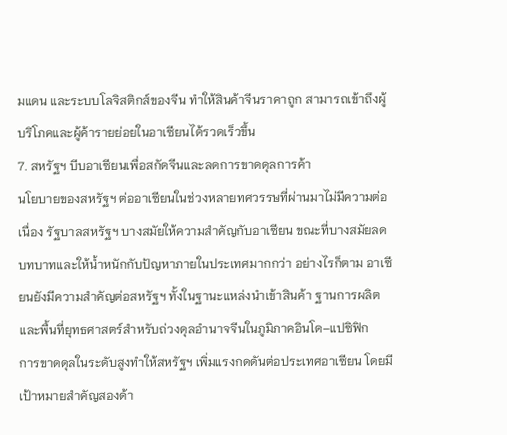มแดน และระบบโลจิสติกส์ของจีน ทำให้สินค้าจีนราคาถูก สามารถเข้าถึงผู้บริโภคและผู้ค้ารายย่อยในอาเซียนได้รวดเร็วขึ้น
7. สหรัฐฯ บีบอาเซียนเพื่อสกัดจีนและลดการขาดดุลการค้า
นโยบายของสหรัฐฯ ต่ออาเซียนในช่วงหลายทศวรรษที่ผ่านมาไม่มีความต่อเนื่อง รัฐบาลสหรัฐฯ บางสมัยให้ความสำคัญกับอาเซียน ขณะที่บางสมัยลดบทบาทและให้น้ำหนักกับปัญหาภายในประเทศมากกว่า อย่างไรก็ตาม อาเซียนยังมีความสำคัญต่อสหรัฐฯ ทั้งในฐานะแหล่งนำเข้าสินค้า ฐานการผลิต และพื้นที่ยุทธศาสตร์สำหรับถ่วงดุลอำนาจจีนในภูมิภาคอินโด–แปซิฟิก
การขาดดุลในระดับสูงทำให้สหรัฐฯ เพิ่มแรงกดดันต่อประเทศอาเซียน โดยมีเป้าหมายสำคัญสองด้า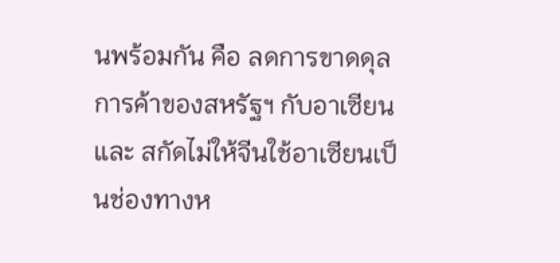นพร้อมกัน คือ ลดการขาดดุลการค้าของสหรัฐฯ กับอาเซียน และ สกัดไม่ให้จีนใช้อาเซียนเป็นช่องทางห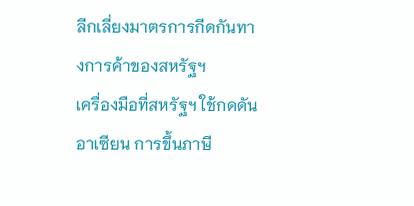ลีกเลี่ยงมาตรการกีดกันทางการค้าของสหรัฐฯ
เครื่องมือที่สหรัฐฯ ใช้กดดันอาเซียน การขึ้นภาษี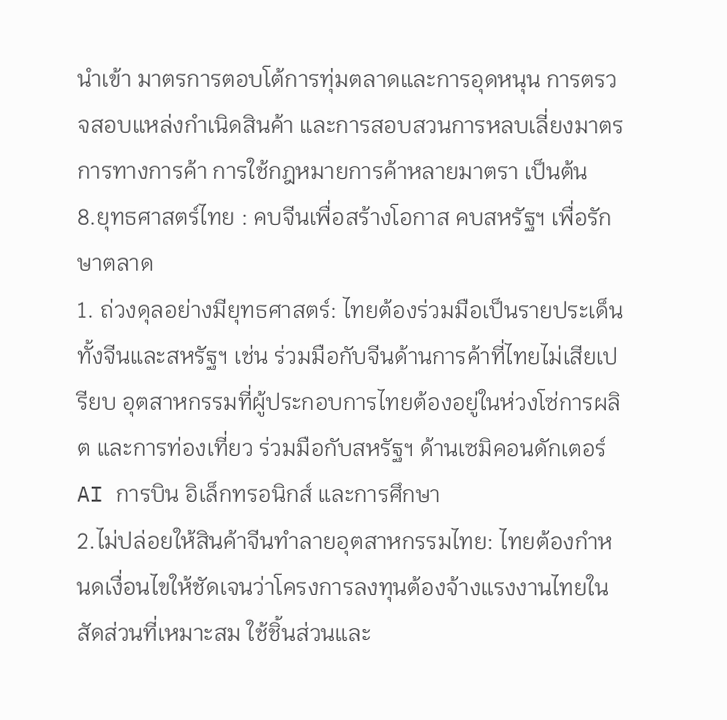นำเข้า มาตรการตอบโต้การทุ่มตลาดและการอุดหนุน การตรวจสอบแหล่งกำเนิดสินค้า และการสอบสวนการหลบเลี่ยงมาตรการทางการค้า การใช้กฎหมายการค้าหลายมาตรา เป็นต้น
8.ยุทธศาสตร์ไทย : คบจีนเพื่อสร้างโอกาส คบสหรัฐฯ เพื่อรักษาตลาด
1. ถ่วงดุลอย่างมียุทธศาสตร์: ไทยต้องร่วมมือเป็นรายประเด็นทั้งจีนและสหรัฐฯ เช่น ร่วมมือกับจีนด้านการค้าที่ไทยไม่เสียเปรียบ อุตสาหกรรมที่ผู้ประกอบการไทยต้องอยู่ในห่วงโซ่การผลิต และการท่องเที่ยว ร่วมมือกับสหรัฐฯ ด้านเซมิคอนดักเตอร์ AI การบิน อิเล็กทรอนิกส์ และการศึกษา
2.ไม่ปล่อยให้สินค้าจีนทำลายอุตสาหกรรมไทย: ไทยต้องกำหนดเงื่อนไขให้ชัดเจนว่าโครงการลงทุนต้องจ้างแรงงานไทยในสัดส่วนที่เหมาะสม ใช้ชิ้นส่วนและ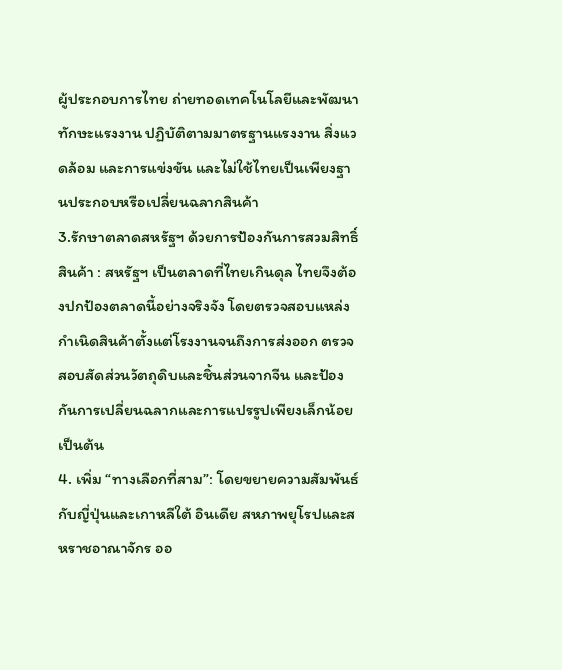ผู้ประกอบการไทย ถ่ายทอดเทคโนโลยีและพัฒนาทักษะแรงงาน ปฏิบัติตามมาตรฐานแรงงาน สิ่งแวดล้อม และการแข่งขัน และไม่ใช้ไทยเป็นเพียงฐานประกอบหรือเปลี่ยนฉลากสินค้า
3.รักษาตลาดสหรัฐฯ ด้วยการป้องกันการสวมสิทธิ์สินค้า : สหรัฐฯ เป็นตลาดที่ไทยเกินดุล ไทยจึงต้องปกป้องตลาดนี้อย่างจริงจัง โดยตรวจสอบแหล่งกำเนิดสินค้าตั้งแต่โรงงานจนถึงการส่งออก ตรวจสอบสัดส่วนวัตถุดิบและชิ้นส่วนจากจีน และป้องกันการเปลี่ยนฉลากและการแปรรูปเพียงเล็กน้อย เป็นต้น
4. เพิ่ม “ทางเลือกที่สาม”: โดยขยายความสัมพันธ์กับญี่ปุ่นและเกาหลีใต้ อินเดีย สหภาพยุโรปและสหราชอาณาจักร ออ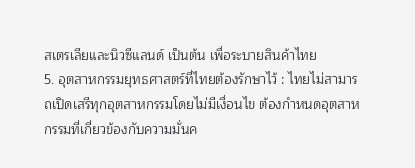สเตรเลียและนิวซีแลนด์ เป็นต้น เพื่อระบายสินค้าไทย
5. อุตสาหกรรมยุทธศาสตร์ที่ไทยต้องรักษาไว้ : ไทยไม่สามารถเปิดเสรีทุกอุตสาหกรรมโดยไม่มีเงื่อนไข ต้องกำหนดอุตสาหกรรมที่เกี่ยวข้องกับความมั่นค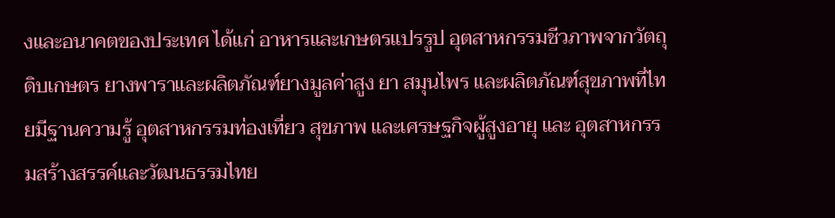งและอนาคตของประเทศ ได้แก่ อาหารและเกษตรแปรรูป อุตสาหกรรมชีวภาพจากวัตถุดิบเกษตร ยางพาราและผลิตภัณฑ์ยางมูลค่าสูง ยา สมุนไพร และผลิตภัณฑ์สุขภาพที่ไทยมีฐานความรู้ อุตสาหกรรมท่องเที่ยว สุขภาพ และเศรษฐกิจผู้สูงอายุ และ อุตสาหกรรมสร้างสรรค์และวัฒนธรรมไทย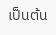เป็นต้น